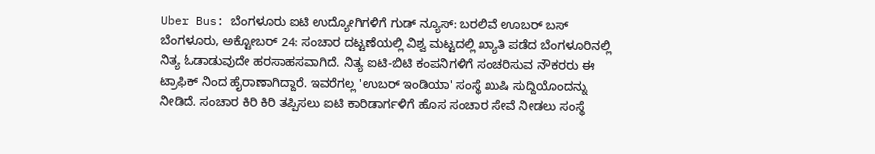Uber Bus: ಬೆಂಗಳೂರು ಐಟಿ ಉದ್ಯೋಗಿಗಳಿಗೆ ಗುಡ್ ನ್ಯೂಸ್: ಬರಲಿವೆ ಊಬರ್ ಬಸ್
ಬೆಂಗಳೂರು, ಅಕ್ಟೋಬರ್ 24: ಸಂಚಾರ ದಟ್ಟಣೆಯಲ್ಲಿ ವಿಶ್ವ ಮಟ್ಟದಲ್ಲಿ ಖ್ಯಾತಿ ಪಡೆದ ಬೆಂಗಳೂರಿನಲ್ಲಿ ನಿತ್ಯ ಓಡಾಡುವುದೇ ಹರಸಾಹಸವಾಗಿದೆ. ನಿತ್ಯ ಐಟಿ-ಬಿಟಿ ಕಂಪನಿಗಳಿಗೆ ಸಂಚರಿಸುವ ನೌಕರರು ಈ ಟ್ರಾಫಿಕ್ ನಿಂದ ಹೈರಾಣಾಗಿದ್ದಾರೆ. ಇವರೆಗಲ್ಲ 'ಉಬರ್ ಇಂಡಿಯಾ' ಸಂಸ್ಥೆ ಖುಷಿ ಸುದ್ದಿಯೊಂದನ್ನು ನೀಡಿದೆ. ಸಂಚಾರ ಕಿರಿ ಕಿರಿ ತಪ್ಪಿಸಲು ಐಟಿ ಕಾರಿಡಾರ್ಗಳಿಗೆ ಹೊಸ ಸಂಚಾರ ಸೇವೆ ನೀಡಲು ಸಂಸ್ಥೆ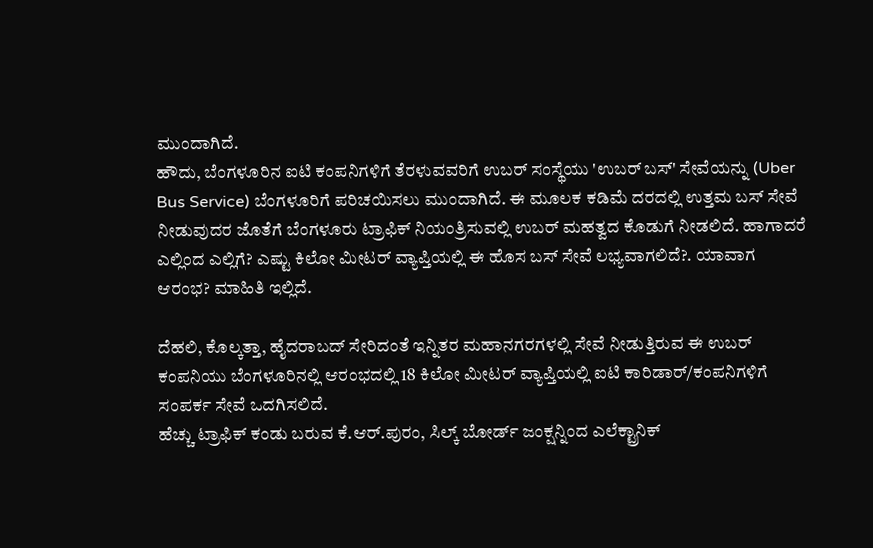ಮುಂದಾಗಿದೆ.
ಹೌದು, ಬೆಂಗಳೂರಿನ ಐಟಿ ಕಂಪನಿಗಳಿಗೆ ತೆರಳುವವರಿಗೆ ಉಬರ್ ಸಂಸ್ಥೆಯು 'ಉಬರ್ ಬಸ್' ಸೇವೆಯನ್ನು (Uber Bus Service) ಬೆಂಗಳೂರಿಗೆ ಪರಿಚಯಿಸಲು ಮುಂದಾಗಿದೆ. ಈ ಮೂಲಕ ಕಡಿಮೆ ದರದಲ್ಲಿ ಉತ್ತಮ ಬಸ್ ಸೇವೆ ನೀಡುವುದರ ಜೊತೆಗೆ ಬೆಂಗಳೂರು ಟ್ರಾಫಿಕ್ ನಿಯಂತ್ರಿಸುವಲ್ಲಿ ಉಬರ್ ಮಹತ್ವದ ಕೊಡುಗೆ ನೀಡಲಿದೆ. ಹಾಗಾದರೆ ಎಲ್ಲಿಂದ ಎಲ್ಲಿಗೆ? ಎಷ್ಟು ಕಿಲೋ ಮೀಟರ್ ವ್ಯಾಪ್ತಿಯಲ್ಲಿ ಈ ಹೊಸ ಬಸ್ ಸೇವೆ ಲಭ್ಯವಾಗಲಿದೆ?. ಯಾವಾಗ ಆರಂಭ? ಮಾಹಿತಿ ಇಲ್ಲಿದೆ.

ದೆಹಲಿ, ಕೊಲ್ಕತ್ತಾ, ಹೈದರಾಬದ್ ಸೇರಿದಂತೆ ಇನ್ನಿತರ ಮಹಾನಗರಗಳಲ್ಲಿ ಸೇವೆ ನೀಡುತ್ತಿರುವ ಈ ಉಬರ್ ಕಂಪನಿಯು ಬೆಂಗಳೂರಿನಲ್ಲಿ ಆರಂಭದಲ್ಲಿ 18 ಕಿಲೋ ಮೀಟರ್ ವ್ಯಾಪ್ತಿಯಲ್ಲಿ ಐಟಿ ಕಾರಿಡಾರ್/ಕಂಪನಿಗಳಿಗೆ ಸಂಪರ್ಕ ಸೇವೆ ಒದಗಿಸಲಿದೆ.
ಹೆಚ್ಚು ಟ್ರಾಫಿಕ್ ಕಂಡು ಬರುವ ಕೆ.ಆರ್.ಪುರಂ, ಸಿಲ್ಕ್ ಬೋರ್ಡ್ ಜಂಕ್ಷನ್ನಿಂದ ಎಲೆಕ್ಟ್ರಾನಿಕ್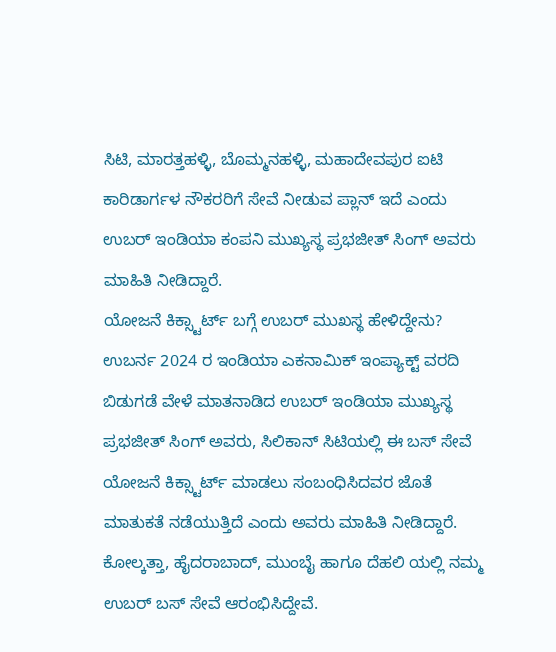ಸಿಟಿ, ಮಾರತ್ತಹಳ್ಳಿ, ಬೊಮ್ಮನಹಳ್ಳಿ, ಮಹಾದೇವಪುರ ಐಟಿ ಕಾರಿಡಾರ್ಗಳ ನೌಕರರಿಗೆ ಸೇವೆ ನೀಡುವ ಪ್ಲಾನ್ ಇದೆ ಎಂದು ಉಬರ್ ಇಂಡಿಯಾ ಕಂಪನಿ ಮುಖ್ಯಸ್ಥ ಪ್ರಭಜೀತ್ ಸಿಂಗ್ ಅವರು ಮಾಹಿತಿ ನೀಡಿದ್ದಾರೆ.
ಯೋಜನೆ ಕಿಕ್ಸ್ಟಾರ್ಟ್ ಬಗ್ಗೆ ಉಬರ್ ಮುಖಸ್ಥ ಹೇಳಿದ್ದೇನು?
ಉಬರ್ನ 2024 ರ ಇಂಡಿಯಾ ಎಕನಾಮಿಕ್ ಇಂಪ್ಯಾಕ್ಟ್ ವರದಿ ಬಿಡುಗಡೆ ವೇಳೆ ಮಾತನಾಡಿದ ಉಬರ್ ಇಂಡಿಯಾ ಮುಖ್ಯಸ್ಥ ಪ್ರಭಜೀತ್ ಸಿಂಗ್ ಅವರು, ಸಿಲಿಕಾನ್ ಸಿಟಿಯಲ್ಲಿ ಈ ಬಸ್ ಸೇವೆ ಯೋಜನೆ ಕಿಕ್ಸ್ಟಾರ್ಟ್ ಮಾಡಲು ಸಂಬಂಧಿಸಿದವರ ಜೊತೆ ಮಾತುಕತೆ ನಡೆಯುತ್ತಿದೆ ಎಂದು ಅವರು ಮಾಹಿತಿ ನೀಡಿದ್ದಾರೆ.
ಕೋಲ್ಕತ್ತಾ, ಹೈದರಾಬಾದ್, ಮುಂಬೈ ಹಾಗೂ ದೆಹಲಿ ಯಲ್ಲಿ ನಮ್ಮ ಉಬರ್ ಬಸ್ ಸೇವೆ ಆರಂಭಿಸಿದ್ದೇವೆ.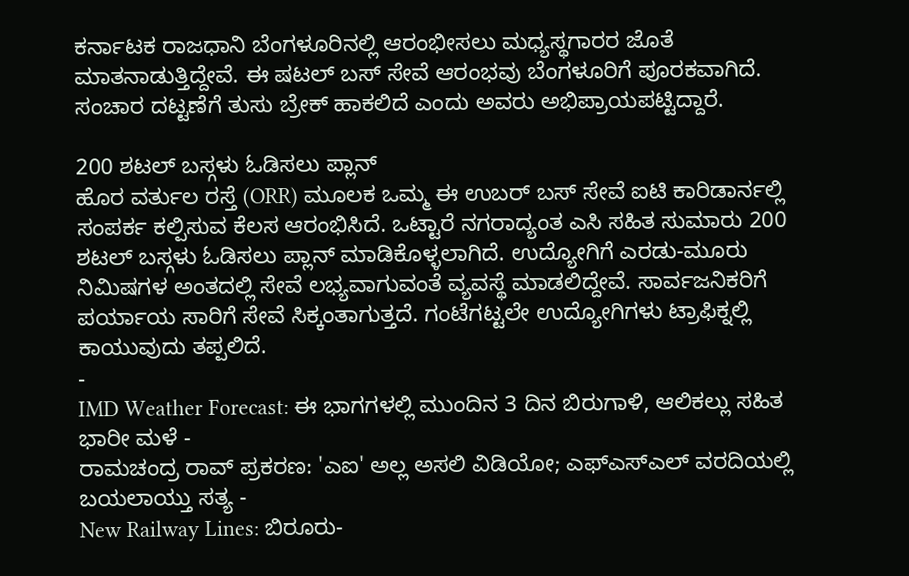ಕರ್ನಾಟಕ ರಾಜಧಾನಿ ಬೆಂಗಳೂರಿನಲ್ಲಿ ಆರಂಭೀಸಲು ಮಧ್ಯಸ್ಥಗಾರರ ಜೊತೆ ಮಾತನಾಡುತ್ತಿದ್ದೇವೆ. ಈ ಷಟಲ್ ಬಸ್ ಸೇವೆ ಆರಂಭವು ಬೆಂಗಳೂರಿಗೆ ಪೂರಕವಾಗಿದೆ. ಸಂಚಾರ ದಟ್ಟಣೆಗೆ ತುಸು ಬ್ರೇಕ್ ಹಾಕಲಿದೆ ಎಂದು ಅವರು ಅಭಿಪ್ರಾಯಪಟ್ಟಿದ್ದಾರೆ.

200 ಶಟಲ್ ಬಸ್ಗಳು ಓಡಿಸಲು ಪ್ಲಾನ್
ಹೊರ ವರ್ತುಲ ರಸ್ತೆ (ORR) ಮೂಲಕ ಒಮ್ಮ ಈ ಉಬರ್ ಬಸ್ ಸೇವೆ ಐಟಿ ಕಾರಿಡಾರ್ನಲ್ಲಿ ಸಂಪರ್ಕ ಕಲ್ಪಿಸುವ ಕೆಲಸ ಆರಂಭಿಸಿದೆ. ಒಟ್ಟಾರೆ ನಗರಾದ್ಯಂತ ಎಸಿ ಸಹಿತ ಸುಮಾರು 200 ಶಟಲ್ ಬಸ್ಗಳು ಓಡಿಸಲು ಪ್ಲಾನ್ ಮಾಡಿಕೊಳ್ಳಲಾಗಿದೆ. ಉದ್ಯೋಗಿಗೆ ಎರಡು-ಮೂರು ನಿಮಿಷಗಳ ಅಂತದಲ್ಲಿ ಸೇವೆ ಲಭ್ಯವಾಗುವಂತೆ ವ್ಯವಸ್ಥೆ ಮಾಡಲಿದ್ದೇವೆ. ಸಾರ್ವಜನಿಕರಿಗೆ ಪರ್ಯಾಯ ಸಾರಿಗೆ ಸೇವೆ ಸಿಕ್ಕಂತಾಗುತ್ತದೆ. ಗಂಟೆಗಟ್ಟಲೇ ಉದ್ಯೋಗಿಗಳು ಟ್ರಾಫಿಕ್ನಲ್ಲಿ ಕಾಯುವುದು ತಪ್ಪಲಿದೆ.
-
IMD Weather Forecast: ಈ ಭಾಗಗಳಲ್ಲಿ ಮುಂದಿನ 3 ದಿನ ಬಿರುಗಾಳಿ, ಆಲಿಕಲ್ಲು ಸಹಿತ ಭಾರೀ ಮಳೆ -
ರಾಮಚಂದ್ರ ರಾವ್ ಪ್ರಕರಣ: 'ಎಐ' ಅಲ್ಲ ಅಸಲಿ ವಿಡಿಯೋ; ಎಫ್ಎಸ್ಎಲ್ ವರದಿಯಲ್ಲಿ ಬಯಲಾಯ್ತು ಸತ್ಯ -
New Railway Lines: ಬಿರೂರು-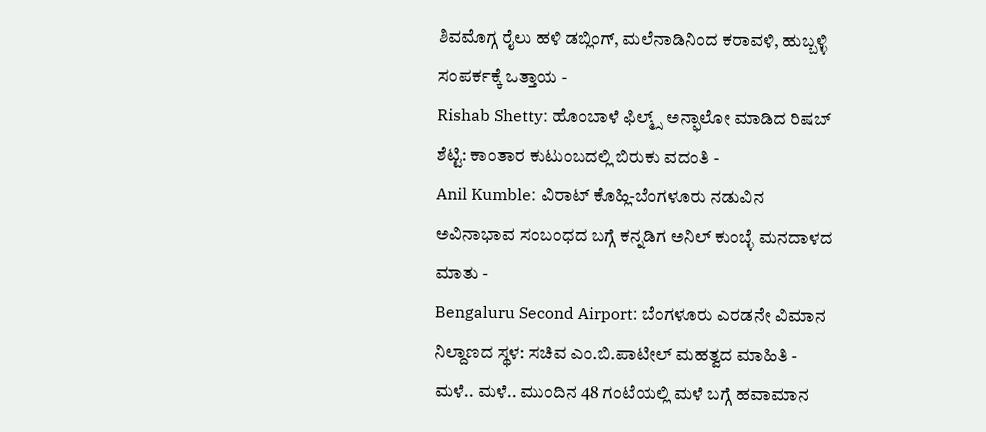ಶಿವಮೊಗ್ಗ ರೈಲು ಹಳಿ ಡಬ್ಲಿಂಗ್, ಮಲೆನಾಡಿನಿಂದ ಕರಾವಳಿ, ಹುಬ್ಬಳ್ಳಿ ಸಂಪರ್ಕಕ್ಕೆ ಒತ್ತಾಯ -
Rishab Shetty: ಹೊಂಬಾಳೆ ಫಿಲ್ಮ್ಸ್ ಅನ್ಫಾಲೋ ಮಾಡಿದ ರಿಷಬ್ ಶೆಟ್ಟಿ: ಕಾಂತಾರ ಕುಟುಂಬದಲ್ಲಿ ಬಿರುಕು ವದಂತಿ -
Anil Kumble: ವಿರಾಟ್ ಕೊಹ್ಲಿ-ಬೆಂಗಳೂರು ನಡುವಿನ ಅವಿನಾಭಾವ ಸಂಬಂಧದ ಬಗ್ಗೆ ಕನ್ನಡಿಗ ಅನಿಲ್ ಕುಂಬ್ಳೆ ಮನದಾಳದ ಮಾತು -
Bengaluru Second Airport: ಬೆಂಗಳೂರು ಎರಡನೇ ವಿಮಾನ ನಿಲ್ದಾಣದ ಸ್ಥಳ: ಸಚಿವ ಎಂ.ಬಿ.ಪಾಟೀಲ್ ಮಹತ್ವದ ಮಾಹಿತಿ -
ಮಳೆ.. ಮಳೆ.. ಮುಂದಿನ 48 ಗಂಟೆಯಲ್ಲಿ ಮಳೆ ಬಗ್ಗೆ ಹವಾಮಾನ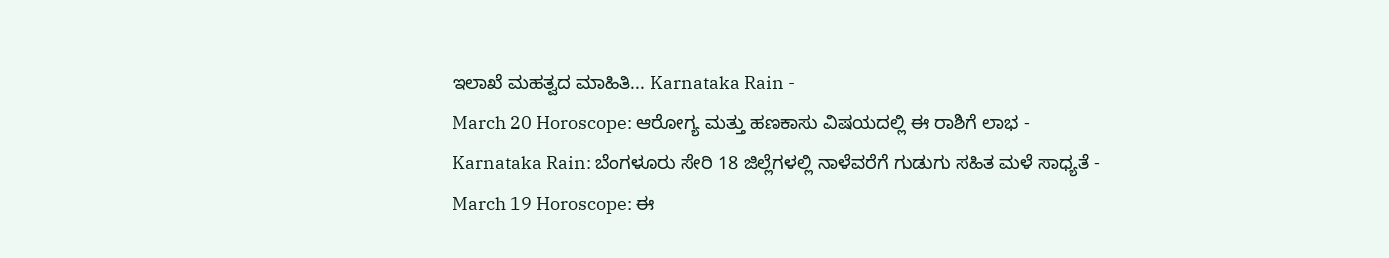ಇಲಾಖೆ ಮಹತ್ವದ ಮಾಹಿತಿ... Karnataka Rain -
March 20 Horoscope: ಆರೋಗ್ಯ ಮತ್ತು ಹಣಕಾಸು ವಿಷಯದಲ್ಲಿ ಈ ರಾಶಿಗೆ ಲಾಭ -
Karnataka Rain: ಬೆಂಗಳೂರು ಸೇರಿ 18 ಜಿಲ್ಲೆಗಳಲ್ಲಿ ನಾಳೆವರೆಗೆ ಗುಡುಗು ಸಹಿತ ಮಳೆ ಸಾಧ್ಯತೆ -
March 19 Horoscope: ಈ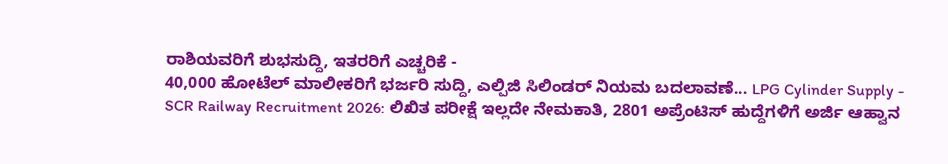ರಾಶಿಯವರಿಗೆ ಶುಭಸುದ್ದಿ, ಇತರರಿಗೆ ಎಚ್ಚರಿಕೆ -
40,000 ಹೋಟೆಲ್ ಮಾಲೀಕರಿಗೆ ಭರ್ಜರಿ ಸುದ್ದಿ, ಎಲ್ಪಿಜಿ ಸಿಲಿಂಡರ್ ನಿಯಮ ಬದಲಾವಣೆ... LPG Cylinder Supply -
SCR Railway Recruitment 2026: ಲಿಖಿತ ಪರೀಕ್ಷೆ ಇಲ್ಲದೇ ನೇಮಕಾತಿ, 2801 ಅಪ್ರೆಂಟಿಸ್ ಹುದ್ದೆಗಳಿಗೆ ಅರ್ಜಿ ಆಹ್ವಾನ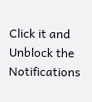Click it and Unblock the Notifications